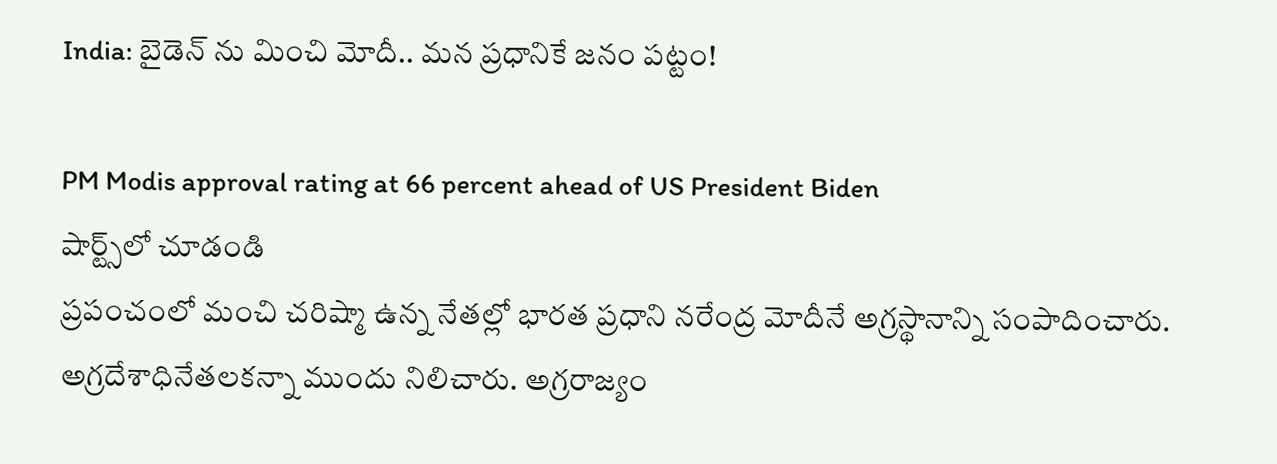India: బైడెన్ ను మించి మోదీ.. మన ప్రధానికే జనం పట్టం!

PM Modis approval rating at 66 percent ahead of US President Biden
షార్ట్స్‌లో చూడండి
ప్రపంచంలో మంచి చరిష్మా ఉన్న నేతల్లో భారత ప్రధాని నరేంద్ర మోదీనే అగ్రస్థానాన్ని సంపాదించారు. అగ్రదేశాధినేతలకన్నా ముందు నిలిచారు. అగ్రరాజ్యం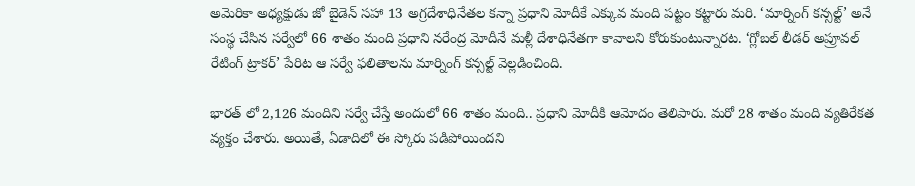అమెరికా అధ్యక్షుడు జో బైడెన్ సహా 13 అగ్రదేశాధినేతల కన్నా ప్రధాని మోదీకే ఎక్కువ మంది పట్టం కట్టారు మరి. ‘మార్నింగ్ కన్సల్ట్’ అనే సంస్థ చేసిన సర్వేలో 66 శాతం మంది ప్రధాని నరేంద్ర మోదీనే మళ్లీ దేశాధినేతగా కావాలని కోరుకుంటున్నారట. ‘గ్లోబల్ లీడర్ అప్రూవల్ రేటింగ్ ట్రాకర్’ పేరిట ఆ సర్వే ఫలితాలను మార్నింగ్ కన్సల్ట్ వెల్లడించింది.

భారత్ లో 2,126 మందిని సర్వే చేస్తే అందులో 66 శాతం మంది.. ప్రధాని మోదీకి ఆమోదం తెలిపారు. మరో 28 శాతం మంది వ్యతిరేకత వ్యక్తం చేశారు. అయితే, ఏడాదిలో ఈ స్కోరు పడిపోయిందని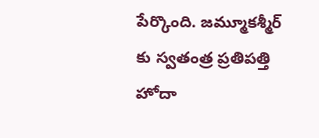పేర్కొంది. జమ్మూకశ్మీర్ కు స్వతంత్ర ప్రతిపత్తి హోదా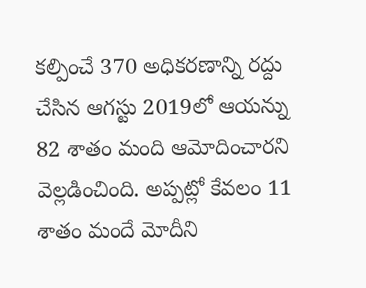కల్పించే 370 అధికరణాన్ని రద్దు చేసిన ఆగస్టు 2019లో ఆయన్ను 82 శాతం మంది ఆమోదించారని వెల్లడించింది. అప్పట్లో కేవలం 11 శాతం మందే మోదీని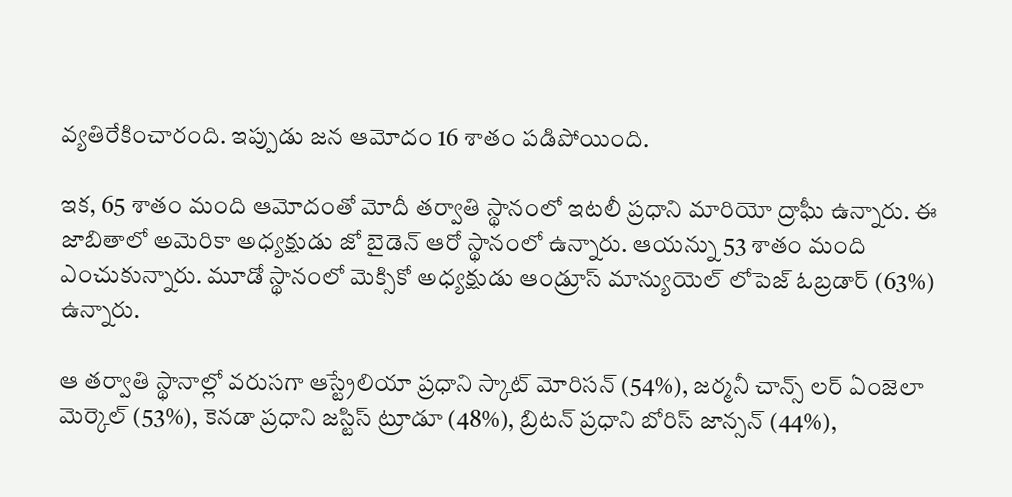వ్యతిరేకించారంది. ఇప్పుడు జన ఆమోదం 16 శాతం పడిపోయింది.

ఇక, 65 శాతం మంది ఆమోదంతో మోదీ తర్వాతి స్థానంలో ఇటలీ ప్రధాని మారియో ద్రాఘీ ఉన్నారు. ఈ జాబితాలో అమెరికా అధ్యక్షుడు జో బైడెన్ ఆరో స్థానంలో ఉన్నారు. ఆయన్ను 53 శాతం మంది ఎంచుకున్నారు. మూడో స్థానంలో మెక్సికో అధ్యక్షుడు ఆండ్రూస్ మాన్యుయెల్ లోపెజ్ ఓబ్రడార్ (63%) ఉన్నారు.

ఆ తర్వాతి స్థానాల్లో వరుసగా ఆస్ట్రేలియా ప్రధాని స్కాట్ మోరిసన్ (54%), జర్మనీ చాన్స్ లర్ ఏంజెలా మెర్కెల్ (53%), కెనడా ప్రధాని జస్టిస్ ట్రూడూ (48%), బ్రిటన్ ప్రధాని బోరిస్ జాన్సన్ (44%),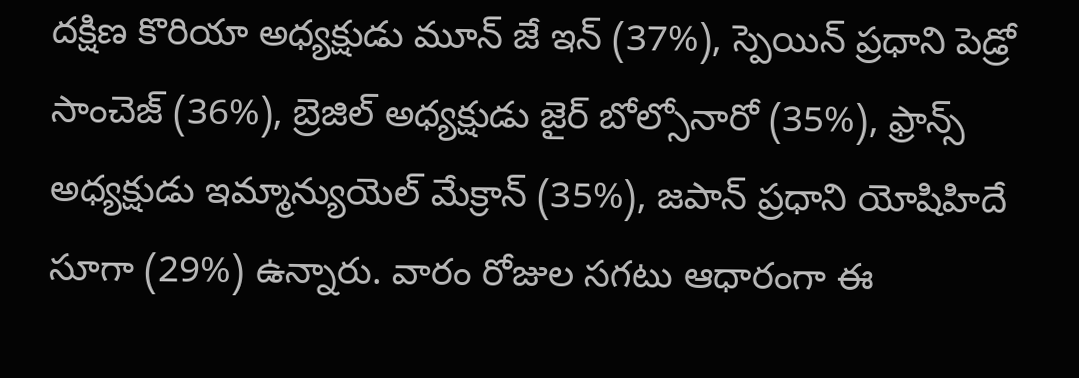దక్షిణ కొరియా అధ్యక్షుడు మూన్ జే ఇన్ (37%), స్పెయిన్ ప్రధాని పెడ్రో సాంచెజ్ (36%), బ్రెజిల్ అధ్యక్షుడు జైర్ బోల్సోనారో (35%), ఫ్రాన్స్ అధ్యక్షుడు ఇమ్మాన్యుయెల్ మేక్రాన్ (35%), జపాన్ ప్రధాని యోషిహిదే సూగా (29%) ఉన్నారు. వారం రోజుల సగటు ఆధారంగా ఈ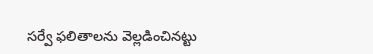సర్వే ఫలితాలను వెల్లడించినట్టు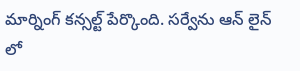మార్నింగ్ కన్సల్ట్ పేర్కొంది. సర్వేను ఆన్ లైన్ లో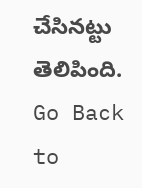చేసినట్టు తెలిపింది.
Go Back to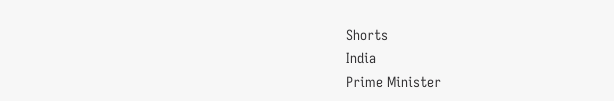Shorts
India
Prime Minister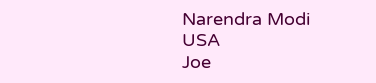Narendra Modi
USA
Joe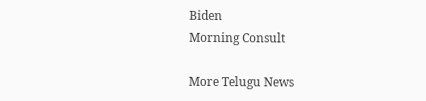Biden
Morning Consult

More Telugu News